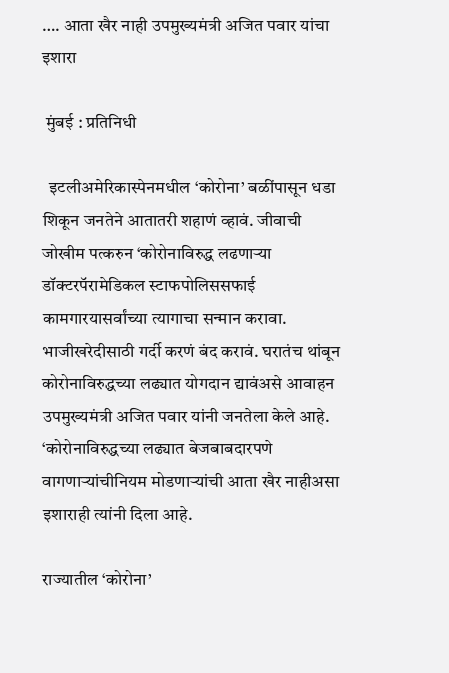…. आता खैर नाही उपमुख्यमंत्री अजित पवार यांचा इशारा

 मुंबई : प्रतिनिधी

  इटलीअमेरिकास्पेनमधील ‘कोरोना’ बळींपासून धडा शिकून जनतेने आतातरी शहाणं व्हावं. जीवाची जोखीम पत्करुन ‘कोरोनाविरुद्ध लढणाऱ्या डॉक्टरपॅरामेडिकल स्टाफपोलिससफाई कामगारयासर्वांच्या त्यागाचा सन्मान करावा. भाजीखरेदीसाठी गर्दी करणं बंद करावं. घरातंच थांबून कोरोनाविरुद्धच्या लढ्यात योगदान द्यावंअसे आवाहन उपमुख्यमंत्री अजित पवार यांनी जनतेला केले आहे. ‘कोरोनाविरुद्धच्या लढ्यात बेजबाबदारपणे वागणाऱ्यांचीनियम मोडणाऱ्यांची आता खैर नाहीअसा इशाराही त्यांनी दिला आहे.

राज्यातील ‘कोरोना’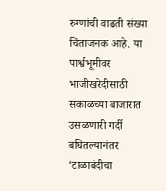रुग्णांची वाढती संख्या चिंताजनक आहे. या पार्श्वभूमीवर भाजीखरेदीसाठी सकाळच्या बाजारात उसळणारी गर्दी बघितल्यानंतर ‘टाळाबंदीचा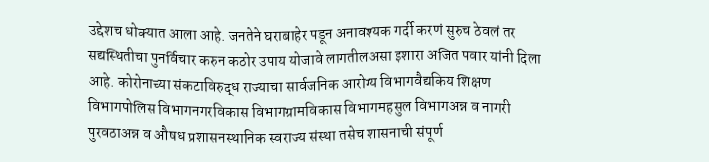उद्देशच धोक्यात आला आहे. जनतेने घराबाहेर पडून अनावश्यक गर्दी करणं सुरुच ठेवलं तर सद्यस्थितीचा पुनर्विचार करुन कठोर उपाय योजावे लागतीलअसा इशारा अजित पवार यांनी दिला आहे. कोरोनाच्या संकटाविरुद्ध राज्याचा सार्वजनिक आरोग्य विभागवैद्यकिय शिक्षण विभागपोलिस विभागनगरविकास विभागग्रामविकास विभागमहसुल विभागअन्न व नागरी पुरवठाअन्न व औषध प्रशासनस्थानिक स्वराज्य संस्था तसेच शासनाची संपूर्ण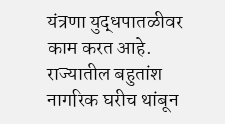यंत्रणा युद्धपातळीवर काम करत आहे. राज्यातील बहुतांश नागरिक घरीच थांबून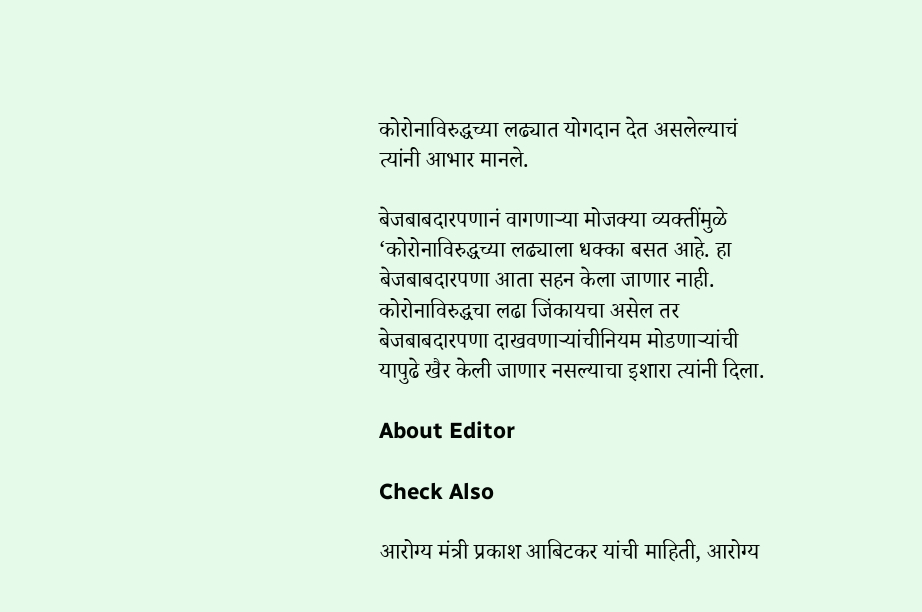कोरोनाविरुद्धच्या लढ्यात योगदान देत असलेल्याचं त्यांनी आभार मानले.

बेजबाबदारपणानं वागणाऱ्या मोजक्या व्यक्तींमुळे ‘कोरोनाविरुद्धच्या लढ्याला धक्का बसत आहे. हा बेजबाबदारपणा आता सहन केला जाणार नाही. कोरोनाविरुद्धचा लढा जिंकायचा असेल तर बेजबाबदारपणा दाखवणाऱ्यांचीनियम मोडणाऱ्यांची यापुढे खैर केली जाणार नसल्याचा इशारा त्यांनी दिला.

About Editor

Check Also

आरोग्य मंत्री प्रकाश आबिटकर यांची माहिती, आरोग्य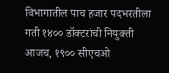विभागातील पाच हजार पदभरतीला गती १४०० डॉक्टरांची नियुक्ती आजच, १९०० सीएचओ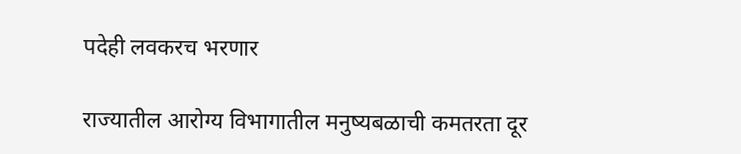पदेही लवकरच भरणार

राज्यातील आरोग्य विभागातील मनुष्यबळाची कमतरता दूर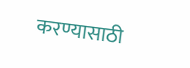करण्यासाठी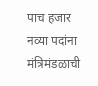पाच हजार नव्या पदांना मंत्रिमंडळाची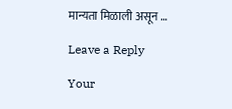मान्यता मिळाली असून …

Leave a Reply

Your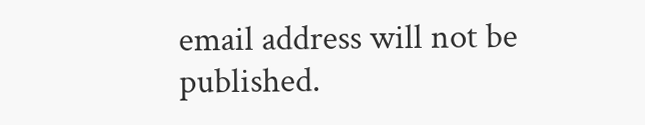email address will not be published.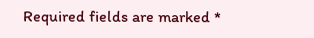Required fields are marked *